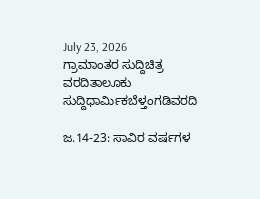July 23, 2026
ಗ್ರಾಮಾಂತರ ಸುದ್ದಿಚಿತ್ರ ವರದಿತಾಲೂಕು ಸುದ್ದಿಧಾರ್ಮಿಕಬೆಳ್ತಂಗಡಿವರದಿ

ಜ.14-23: ಸಾವಿರ ವರ್ಷಗಳ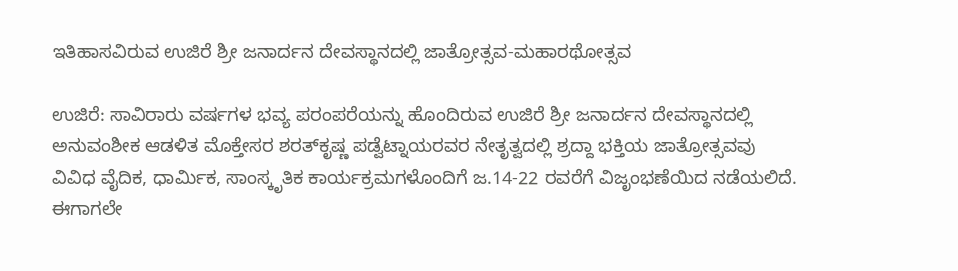ಇತಿಹಾಸವಿರುವ ಉಜಿರೆ ಶ್ರೀ ಜನಾರ್ದನ ದೇವಸ್ಥಾನದಲ್ಲಿ ಜಾತ್ರೋತ್ಸವ-ಮಹಾರಥೋತ್ಸವ

ಉಜಿರೆ: ಸಾವಿರಾರು ವರ್ಷಗಳ ಭವ್ಯ ಪರಂಪರೆಯನ್ನು ಹೊಂದಿರುವ ಉಜಿರೆ ಶ್ರೀ ಜನಾರ್ದನ ದೇವಸ್ಥಾನದಲ್ಲಿ ಅನುವಂಶೀಕ ಆಡಳಿತ ಮೊಕ್ತೇಸರ ಶರತ್‌ಕೃಷ್ಣ ಪಡ್ವೆಟ್ನಾಯರವರ ನೇತೃತ್ವದಲ್ಲಿ ಶ್ರದ್ದಾ ಭಕ್ತಿಯ ಜಾತ್ರೋತ್ಸವವು ವಿವಿಧ ವೈದಿಕ, ಧಾರ್ಮಿಕ, ಸಾಂಸ್ಕೃತಿಕ ಕಾರ್ಯಕ್ರಮಗಳೊಂದಿಗೆ ಜ.14-22 ರವರೆಗೆ ವಿಜೃಂಭಣೆಯಿದ ನಡೆಯಲಿದೆ. ಈಗಾಗಲೇ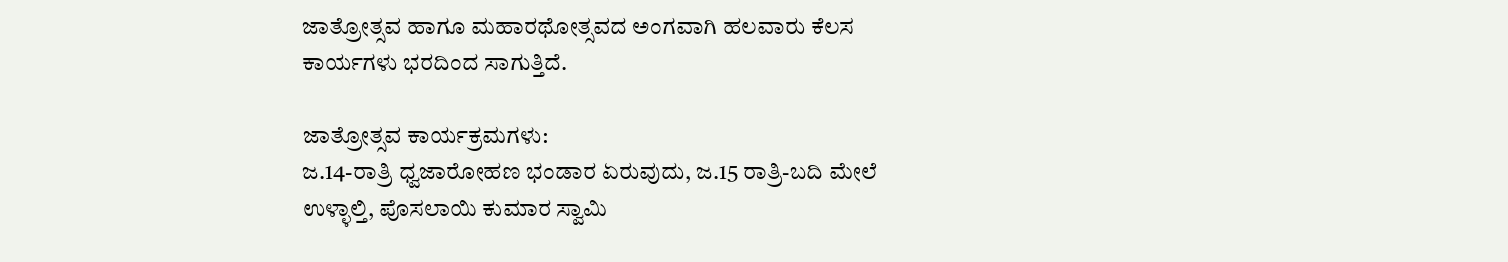ಜಾತ್ರೋತ್ಸವ ಹಾಗೂ ಮಹಾರಥೋತ್ಸವದ ಅಂಗವಾಗಿ ಹಲವಾರು ಕೆಲಸ ಕಾರ್ಯಗಳು ಭರದಿಂದ ಸಾಗುತ್ತಿದೆ.

ಜಾತ್ರೋತ್ಸವ ಕಾರ್ಯಕ್ರಮಗಳು:
ಜ.14-ರಾತ್ರಿ ಧ್ವಜಾರೋಹಣ ಭಂಡಾರ ಏರುವುದು, ಜ.15 ರಾತ್ರಿ-ಬದಿ ಮೇಲೆ ಉಳ್ಳಾಲ್ತಿ, ಪೊಸಲಾಯಿ ಕುಮಾರ ಸ್ವಾಮಿ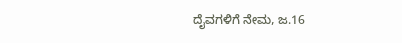ದೈವಗಳಿಗೆ ನೇಮ, ಜ.16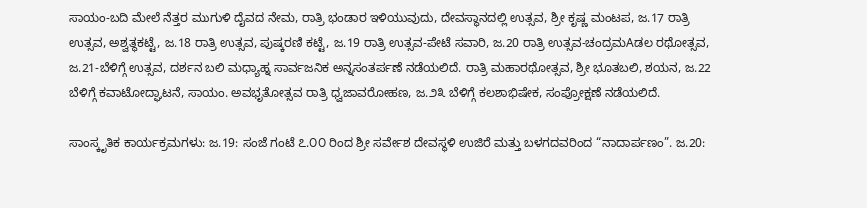ಸಾಯಂ-ಬದಿ ಮೇಲೆ ನೆತ್ತರ ಮುಗುಳಿ ದೈವದ ನೇಮ, ರಾತ್ರಿ ಭಂಡಾರ ಇಳಿಯುವುದು, ದೇವಸ್ಥಾನದಲ್ಲಿ ಉತ್ಸವ, ಶ್ರೀ ಕೃಷ್ಣ ಮಂಟಪ, ಜ.17 ರಾತ್ರಿ ಉತ್ಸವ, ಅಶ್ವತ್ಥಕಟ್ಟೆ, ಜ.18 ರಾತ್ರಿ ಉತ್ಸವ, ಪುಷ್ಕರಣಿ ಕಟ್ಟೆ, ಜ.19 ರಾತ್ರಿ ಉತ್ಸವ-ಪೇಟೆ ಸವಾರಿ, ಜ.20 ರಾತ್ರಿ ಉತ್ಸವ-ಚಂದ್ರಮAಡಲ ರಥೋತ್ಸವ, ಜ.21-ಬೆಳಿಗ್ಗೆ ಉತ್ಸವ, ದರ್ಶನ ಬಲಿ ಮಧ್ಯಾಹ್ನ ಸಾರ್ವಜನಿಕ ಅನ್ನಸಂತರ್ಪಣೆ ನಡೆಯಲಿದೆ. ರಾತ್ರಿ ಮಹಾರಥೋತ್ಸವ, ಶ್ರೀ ಭೂತಬಲಿ, ಶಯನ, ಜ.22 ಬೆಳಿಗ್ಗೆ ಕವಾಟೋದ್ಘಾಟನೆ, ಸಾಯಂ. ಅವಭೃತೋತ್ಸವ ರಾತ್ರಿ ಧ್ವಜಾವರೋಹಣ, ಜ.೨೩ ಬೆಳಿಗ್ಗೆ ಕಲಶಾಭಿಷೇಕ, ಸಂಪ್ರೋಕ್ಷಣೆ ನಡೆಯಲಿದೆ.

ಸಾಂಸ್ಕೃತಿಕ ಕಾರ್ಯಕ್ರಮಗಳು: ಜ.19: ಸಂಜೆ ಗಂಟೆ ೭.೦೦ ರಿಂದ ಶ್ರೀ ಸರ್ವೇಶ ದೇವಸ್ಥಳಿ ಉಜಿರೆ ಮತ್ತು ಬಳಗದವರಿಂದ “ನಾದಾರ್ಪಣಂ”. ಜ.20: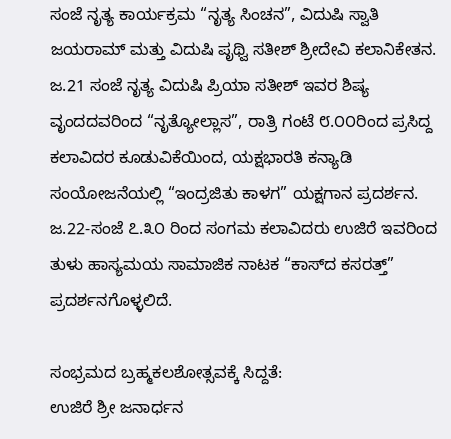ಸಂಜೆ ನೃತ್ಯ ಕಾರ್ಯಕ್ರಮ “ನೃತ್ಯ ಸಿಂಚನ”, ವಿದುಷಿ ಸ್ವಾತಿ ಜಯರಾಮ್ ಮತ್ತು ವಿದುಷಿ ಪೃಥ್ವಿ ಸತೀಶ್ ಶ್ರೀದೇವಿ ಕಲಾನಿಕೇತನ. ಜ.21 ಸಂಜೆ ನೃತ್ಯ ವಿದುಷಿ ಪ್ರಿಯಾ ಸತೀಶ್ ಇವರ ಶಿಷ್ಯ ವೃಂದದವರಿಂದ “ನೃತ್ಯೋಲ್ಲಾಸ”, ರಾತ್ರಿ ಗಂಟೆ ೮.೦೦ರಿಂದ ಪ್ರಸಿದ್ದ ಕಲಾವಿದರ ಕೂಡುವಿಕೆಯಿಂದ, ಯಕ್ಷಭಾರತಿ ಕನ್ಯಾಡಿ ಸಂಯೋಜನೆಯಲ್ಲಿ “ಇಂದ್ರಜಿತು ಕಾಳಗ” ಯಕ್ಷಗಾನ ಪ್ರದರ್ಶನ. ಜ.22-ಸಂಜೆ ೭.೩೦ ರಿಂದ ಸಂಗಮ ಕಲಾವಿದರು ಉಜಿರೆ ಇವರಿಂದ ತುಳು ಹಾಸ್ಯಮಯ ಸಾಮಾಜಿಕ ನಾಟಕ “ಕಾಸ್‌ದ ಕಸರತ್ತ್” ಪ್ರದರ್ಶನಗೊಳ್ಳಲಿದೆ.

ಸಂಭ್ರಮದ ಬ್ರಹ್ಮಕಲಶೋತ್ಸವಕ್ಕೆ ಸಿದ್ದತೆ:
ಉಜಿರೆ ಶ್ರೀ ಜನಾರ್ಧನ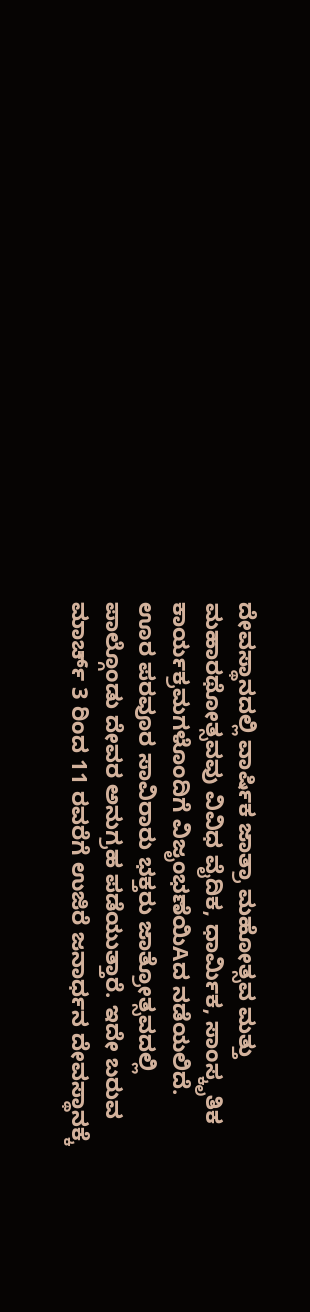ದೇವಸ್ಥಾನದಲ್ಲಿ ವಾರ್ಷಿಕ ಜಾತ್ರಾ ಮಹೋತ್ಸವ ಮತ್ತು ಮಹಾರಥೋತ್ಸವವು ವಿವಿಧ ವೈದಿಕ, ಧಾರ್ಮಿಕ, ಸಾಂಸ್ಕೃತಿಕ ಕಾರ್ಯಕ್ರಮಗಳೊಂದಿಗೆ ವಿಜೃಂಭಣೆಯಿAದ ನಡೆಯಲಿದೆ. ಊರ ಪರವೂರ ಸಾವಿರಾರು ಭಕ್ತರು ಜಾತ್ರೋತ್ಸವದಲ್ಲಿ ಪಾಲ್ಗೊಂಡು ದೇವರ ಅನುಗ್ರಹ ಪಡೆಯುತ್ತಾರೆ. ಇದೇ ಬರುವ ಮಾರ್ಚ್ 3 ರಿಂದ 11 ರವರೆಗೆ ಉಜಿರೆ ಜನಾರ್ಧನ ದೇವಸ್ಥಾನಕ್ಕೆ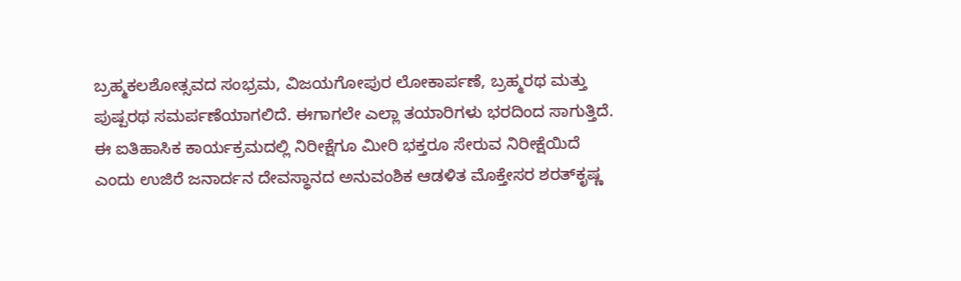ಬ್ರಹ್ಮಕಲಶೋತ್ಸವದ ಸಂಭ್ರಮ, ವಿಜಯಗೋಪುರ ಲೋಕಾರ್ಪಣೆ, ಬ್ರಹ್ಮರಥ ಮತ್ತು ಪುಷ್ಪರಥ ಸಮರ್ಪಣೆಯಾಗಲಿದೆ. ಈಗಾಗಲೇ ಎಲ್ಲಾ ತಯಾರಿಗಳು ಭರದಿಂದ ಸಾಗುತ್ತಿದೆ. ಈ ಐತಿಹಾಸಿಕ ಕಾರ್ಯಕ್ರಮದಲ್ಲಿ ನಿರೀಕ್ಷೆಗೂ ಮೀರಿ ಭಕ್ತರೂ ಸೇರುವ ನಿರೀಕ್ಷೆಯಿದೆ ಎಂದು ಉಜಿರೆ ಜನಾರ್ದನ ದೇವಸ್ಥಾನದ ಅನುವಂಶಿಕ ಆಡಳಿತ ಮೊಕ್ತೇಸರ ಶರತ್‌ಕೃಷ್ಣ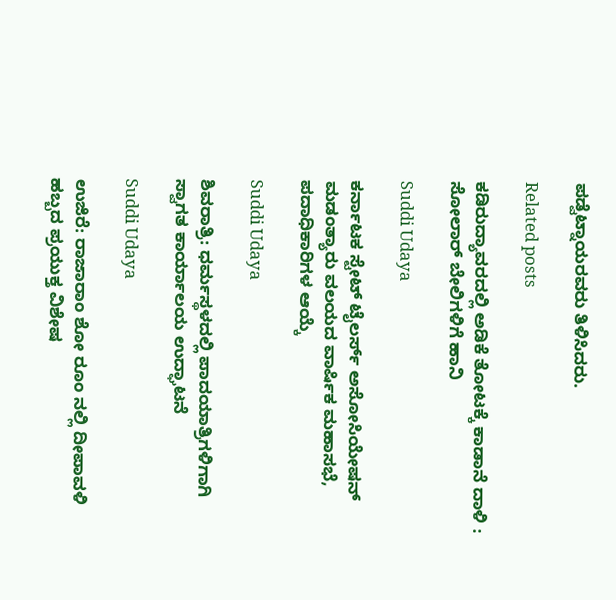ಪಡ್ವೆಟ್ನಾಯರವರು ತಿಳಿಸಿದರು.

Related posts

ಕಡಿರುದ್ಯಾವರದಲ್ಲಿ ಅಡಿಕೆ ತೋಟಕ್ಕೆ ಕಾಡಾನೆ ದಾಳಿ : ಸೋಲಾರ್ ಬೇಲಿಗಳಿಗೆ ಹಾನಿ

Suddi Udaya

ಕರ್ನಾಟಕ ಸ್ಟೇಟ್ ಟೈಲರ್ಸ್ ಅಸೋಸಿಯೇಷನ್ ಮಡಂತ್ಯಾರು ವಲಯದ ವಾರ್ಷಿಕ ಮಹಾಸಭೆ, ಪದಾಧಿಕಾರಿಗಳ ಆಯ್ಕೆ

Suddi Udaya

ಶಿವರಾತ್ರಿ: ಧರ್ಮಸ್ಥಳದಲ್ಲಿ ಪಾದಯಾತ್ರಿಗಳಿಗಾಗಿ ಸ್ವಾಗತ ಕಾರ್ಯಾಲಯ ಉದ್ಘಾಟನೆ

Suddi Udaya

ಉಜಿರೆ: ರಾಜಾರಾಂ ಶೋ ರೂಂ ನಲ್ಲಿ ದೀಪಾವಳಿ ಹಬ್ಬದ ಪ್ರಯುಕ್ತ ವಿಶೇಷ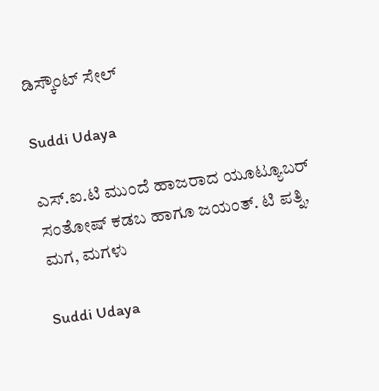ಡಿಸ್ಕೌಂಟ್ ಸೇಲ್

Suddi Udaya

ಎಸ್.ಐ.ಟಿ ಮುಂದೆ ಹಾಜರಾದ ಯೂಟ್ಯೂಬರ್ ಸಂತೋಷ್ ಕಡಬ ಹಾಗೂ ಜಯಂತ್. ಟಿ ಪತ್ನಿ, ಮಗ, ಮಗಳು

Suddi Udaya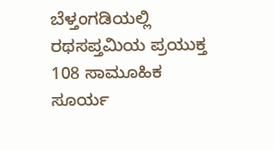ಬೆಳ್ತಂಗಡಿಯಲ್ಲಿ ರಥಸಪ್ತಮಿಯ ಪ್ರಯುಕ್ತ 108 ಸಾಮೂಹಿಕ ಸೂರ್ಯ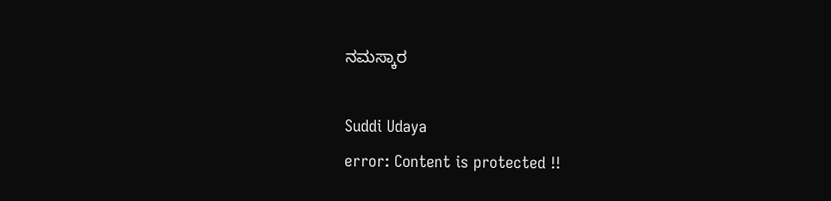ನಮಸ್ಕಾರ

Suddi Udaya
error: Content is protected !!